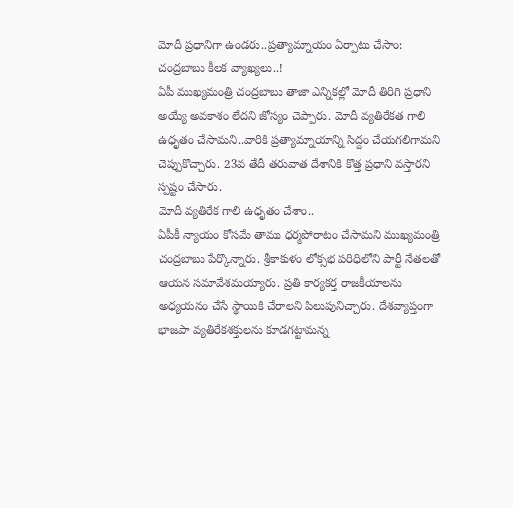మోదీ ప్రధానిగా ఉండరు..ప్రత్యామ్నాయం ఏర్పాటు చేసాం: చంద్రబాబు కీలక వ్యాఖ్యలు..!
ఏపీ ముఖ్యమంత్రి చంద్రబాబు తాజా ఎన్నికల్లో మోదీ తిరిగి ప్రధాని అయ్యే అవకాశం లేదని జోస్యం చెప్పారు. మోదీ వ్యతిరేకత గాలి ఉధృతం చేసామని..వారికి ప్రత్యామ్నాయాన్ని సిద్దం చేయగలిగామని చెప్పుకొచ్చారు. 23వ తేదీ తరువాత దేశానికి కొత్త ప్రధాని వస్తారని స్పష్టం చేసారు.
మోదీ వ్యతిరేక గాలి ఉధృతం చేశాం..
ఏపీకీ న్యాయం కోసమే తాము ధర్మపోరాటం చేసామని ముఖ్యమంత్రి చంద్రబాబు పేర్కొన్నారు. శ్రీకాకుళం లోక్సభ పరిధిలోని పార్టీ నేతలతో ఆయన సమావేశమయ్యారు. ప్రతి కార్యకర్త రాజకీయాలను అధ్యయనం చేసే స్థాయికి చేరాలని పిలుపునిచ్చారు. దేశవ్యాప్తంగా భాజపా వ్యతిరేకశక్తులను కూడగట్టామన్న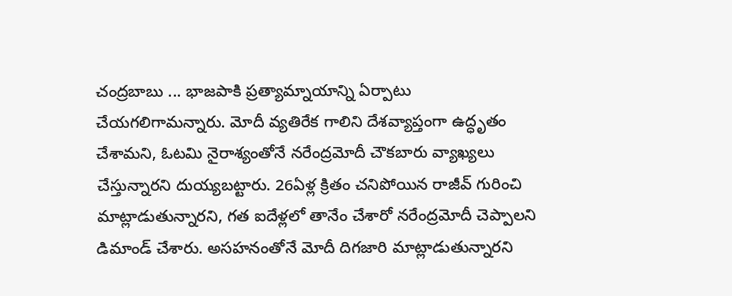చంద్రబాబు ... భాజపాకి ప్రత్యామ్నాయాన్ని ఏర్పాటు చేయగలిగామన్నారు. మోదీ వ్యతిరేక గాలిని దేశవ్యాప్తంగా ఉద్ధృతం చేశామని, ఓటమి నైరాశ్యంతోనే నరేంద్రమోదీ చౌకబారు వ్యాఖ్యలు చేస్తున్నారని దుయ్యబట్టారు. 26ఏళ్ల క్రితం చనిపోయిన రాజీవ్ గురించి మాట్లాడుతున్నారని, గత ఐదేళ్లలో తానేం చేశారో నరేంద్రమోదీ చెప్పాలని డిమాండ్ చేశారు. అసహనంతోనే మోదీ దిగజారి మాట్లాడుతున్నారని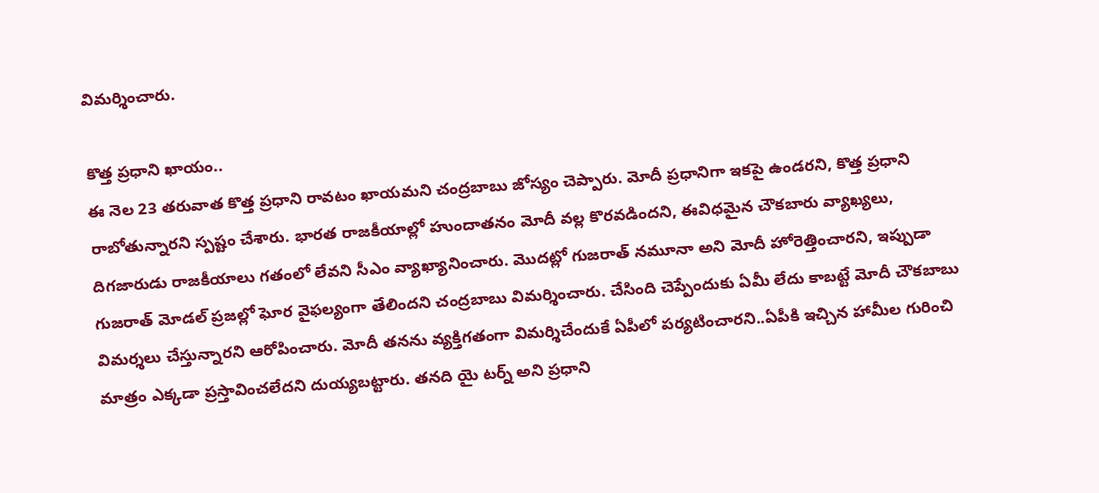విమర్శించారు.

కొత్త ప్రధాని ఖాయం..
ఈ నెల 23 తరువాత కొత్త ప్రధాని రావటం ఖాయమని చంద్రబాబు జోస్యం చెప్పారు. మోదీ ప్రధానిగా ఇకపై ఉండరని, కొత్త ప్రధాని రాబోతున్నారని స్పష్టం చేశారు. భారత రాజకీయాల్లో హుందాతనం మోదీ వల్ల కొరవడిందని, ఈవిధమైన చౌకబారు వ్యాఖ్యలు, దిగజారుడు రాజకీయాలు గతంలో లేవని సీఎం వ్యాఖ్యానించారు. మొదట్లో గుజరాత్ నమూనా అని మోదీ హోరెత్తించారని, ఇప్పుడా గుజరాత్ మోడల్ ప్రజల్లో ఘోర వైఫల్యంగా తేలిందని చంద్రబాబు విమర్శించారు. చేసింది చెప్పేందుకు ఏమీ లేదు కాబట్టే మోదీ చౌకబాబు విమర్శలు చేస్తున్నారని ఆరోపించారు. మోదీ తనను వ్యక్తిగతంగా విమర్శిచేందుకే ఏపీలో పర్యటించారని..ఏపీకి ఇచ్చిన హామీల గురించి మాత్రం ఎక్కడా ప్రస్తావించలేదని దుయ్యబట్టారు. తనది యై టర్న్ అని ప్రధాని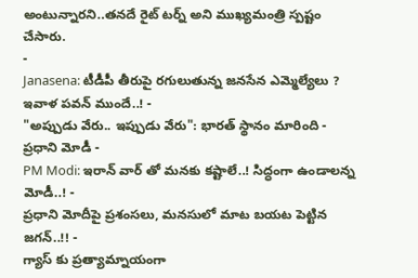అంటున్నారని..తనదే రైట్ టర్న్ అని ముఖ్యమంత్రి స్పష్టం చేసారు.
-
Janasena: టీడీపీ తీరుపై రగులుతున్న జనసేన ఎమ్మెల్యేలు ? ఇవాళ పవన్ ముందే..! -
"అప్పుడు వేరు.. ఇప్పుడు వేరు": భారత్ స్థానం మారింది - ప్రధాని మోడీ -
PM Modi: ఇరాన్ వార్ తో మనకు కష్టాలే..! సిద్ధంగా ఉండాలన్న మోడీ..! -
ప్రధాని మోదీపై ప్రశంసలు, మనసులో మాట బయట పెట్టిన జగన్..!! -
గ్యాస్ కు ప్రత్యామ్నాయంగా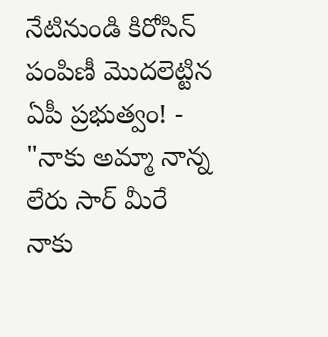నేటినుండి కిరోసిన్ పంపిణీ మొదలెట్టిన ఏపీ ప్రభుత్వం! -
"నాకు అమ్మా నాన్న లేరు సార్ మీరే నాకు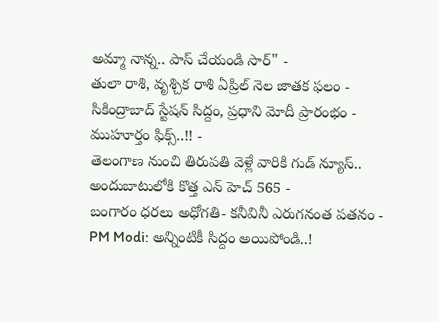అమ్మా నాన్న.. పాస్ చేయండి సార్" -
తులా రాశి, వృశ్చిక రాశి ఏప్రిల్ నెల జాతక ఫలం -
సికింద్రాబాద్ స్టేషన్ సిద్దం, ప్రధాని మోదీ ప్రారంభం - ముహూర్తం ఫిక్స్..!! -
తెలంగాణ నుంచి తిరుపతి వెళ్లే వారికి గుడ్ న్యూస్.. అందుబాటులోకి కొత్త ఎన్ హెచ్ 565 -
బంగారం ధరలు అధోగతి- కనీవినీ ఎరుగనంత పతనం -
PM Modi: అన్నింటికీ సిద్దం అయిపోండి..!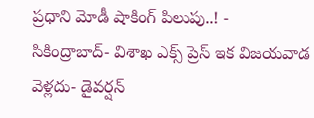ప్రధాని మోడీ షాకింగ్ పిలుపు..! -
సికింద్రాబాద్- విశాఖ ఎక్స్ ప్రెస్ ఇక విజయవాడ వెళ్లదు- డైవర్షన్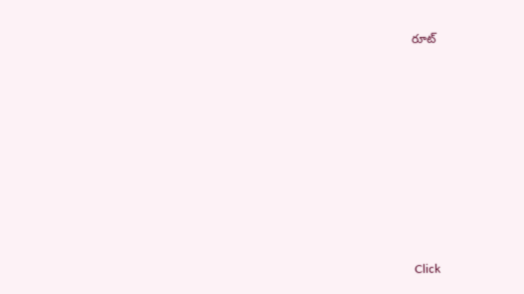రూట్











Click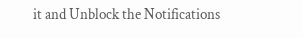it and Unblock the Notifications